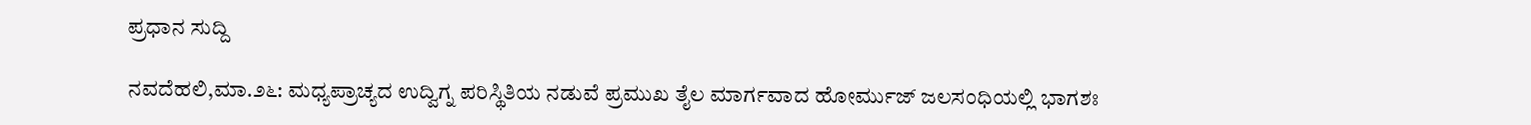ಪ್ರಧಾನ ಸುದ್ದಿ

ನವದೆಹಲಿ,ಮಾ.೨೬: ಮಧ್ಯಪ್ರಾಚ್ಯದ ಉದ್ವಿಗ್ನ ಪರಿಸ್ಥಿತಿಯ ನಡುವೆ ಪ್ರಮುಖ ತೈಲ ಮಾರ್ಗವಾದ ಹೋರ್ಮುಜ್ ಜಲಸಂಧಿಯಲ್ಲಿ ಭಾಗಶಃ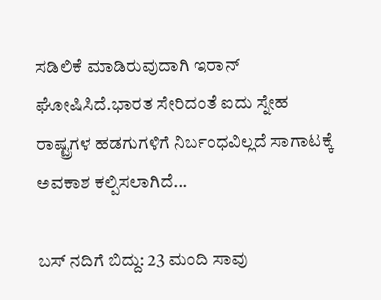ಸಡಿಲಿಕೆ ಮಾಡಿರುವುದಾಗಿ ಇರಾನ್ ಘೋಷಿಸಿದೆ.ಭಾರತ ಸೇರಿದಂತೆ ಐದು ಸ್ನೇಹ ರಾಷ್ಟ್ರಗಳ ಹಡಗುಗಳಿಗೆ ನಿರ್ಬಂಧವಿಲ್ಲದೆ ಸಾಗಾಟಕ್ಕೆ ಅವಕಾಶ ಕಲ್ಪಿಸಲಾಗಿದೆ...

ಬಸ್ ನದಿಗೆ ಬಿದ್ದು: 23 ಮಂದಿ ಸಾವು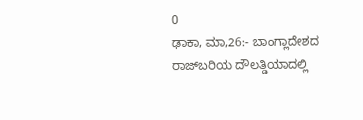0
ಢಾಕಾ, ಮಾ,26:- ಬಾಂಗ್ಲಾದೇಶದ ರಾಜ್‍ಬರಿಯ ದೌಲತ್ಡಿಯಾದಲ್ಲಿ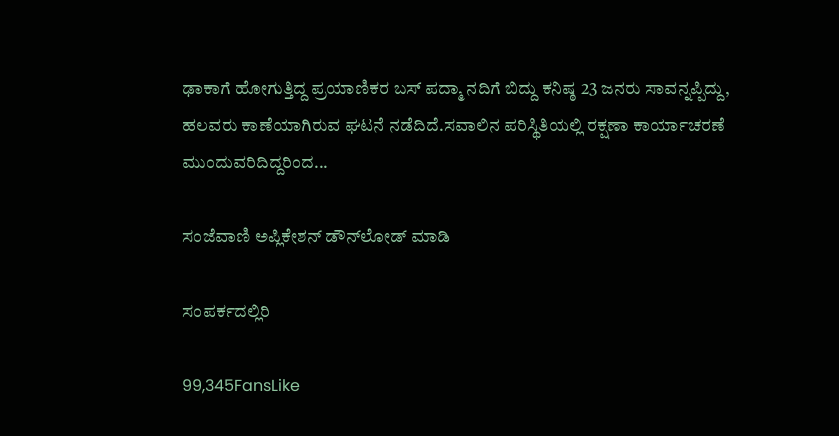ಢಾಕಾಗೆ ಹೋಗುತ್ತಿದ್ದ ಪ್ರಯಾಣಿಕರ ಬಸ್ ಪದ್ಮಾ ನದಿಗೆ ಬಿದ್ದು ಕನಿಷ್ಠ 23 ಜನರು ಸಾವನ್ನಪ್ಪಿದ್ದು, ಹಲವರು ಕಾಣೆಯಾಗಿರುವ ಘಟನೆ ನಡೆದಿದೆ.ಸವಾಲಿನ ಪರಿಸ್ಥಿತಿಯಲ್ಲಿ ರಕ್ಷಣಾ ಕಾರ್ಯಾಚರಣೆ ಮುಂದುವರಿದಿದ್ದರಿಂದ...

ಸಂಜೆವಾಣಿ ಅಪ್ಲಿಕೇಶನ್ ಡೌನ್‌ಲೋಡ್ ಮಾಡಿ

ಸಂಪರ್ಕದಲ್ಲಿರಿ

99,345FansLike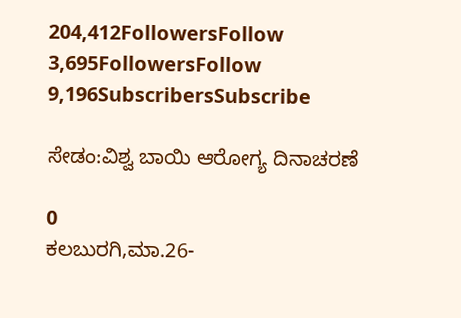204,412FollowersFollow
3,695FollowersFollow
9,196SubscribersSubscribe

ಸೇಡಂ:ವಿಶ್ವ ಬಾಯಿ ಆರೋಗ್ಯ ದಿನಾಚರಣೆ

0
ಕಲಬುರಗಿ,ಮಾ.26-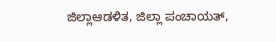ಜಿಲ್ಲಾಆಡಳಿತ, ಜಿಲ್ಲಾ ಪಂಚಾಯತ್,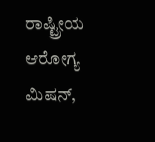ರಾಷ್ಟ್ರೀಯ ಆರೋಗ್ಯ ಮಿಷನ್,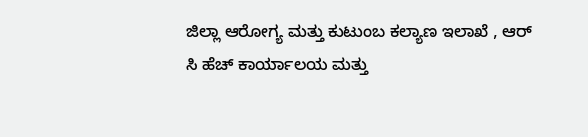ಜಿಲ್ಲಾ ಆರೋಗ್ಯ ಮತ್ತು ಕುಟುಂಬ ಕಲ್ಯಾಣ ಇಲಾಖೆ , ಆರ್ ಸಿ ಹೆಚ್ ಕಾರ್ಯಾಲಯ ಮತ್ತು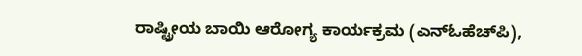ರಾಷ್ಟ್ರೀಯ ಬಾಯಿ ಆರೋಗ್ಯ ಕಾರ್ಯಕ್ರಮ (ಎನ್‍ಓಹೆಚ್‍ಪಿ),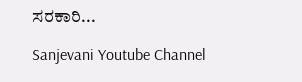ಸರಕಾರಿ...

Sanjevani Youtube Channel